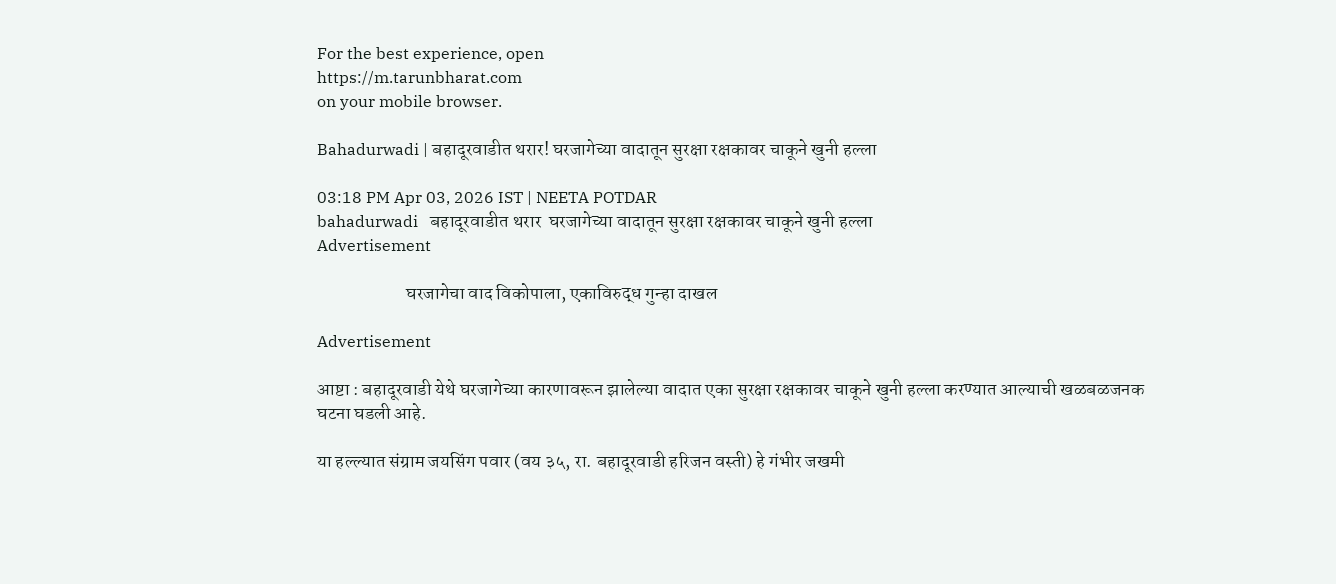For the best experience, open
https://m.tarunbharat.com
on your mobile browser.

Bahadurwadi | बहादूरवाडीत थरार! घरजागेच्या वादातून सुरक्षा रक्षकावर चाकूने खुनी हल्ला

03:18 PM Apr 03, 2026 IST | NEETA POTDAR
bahadurwadi   बहादूरवाडीत थरार  घरजागेच्या वादातून सुरक्षा रक्षकावर चाकूने खुनी हल्ला
Advertisement

                        घरजागेचा वाद विकोपाला, एकाविरुद्ध गुन्हा दाखल

Advertisement

आष्टा : बहादूरवाडी येथे घरजागेच्या कारणावरून झालेल्या वादात एका सुरक्षा रक्षकावर चाकूने खुनी हल्ला करण्यात आल्याची खळबळजनक घटना घडली आहे.

या हल्ल्यात संग्राम जयसिंग पवार (वय ३५, रा. बहादूरवाडी हरिजन वस्ती) हे गंभीर जखमी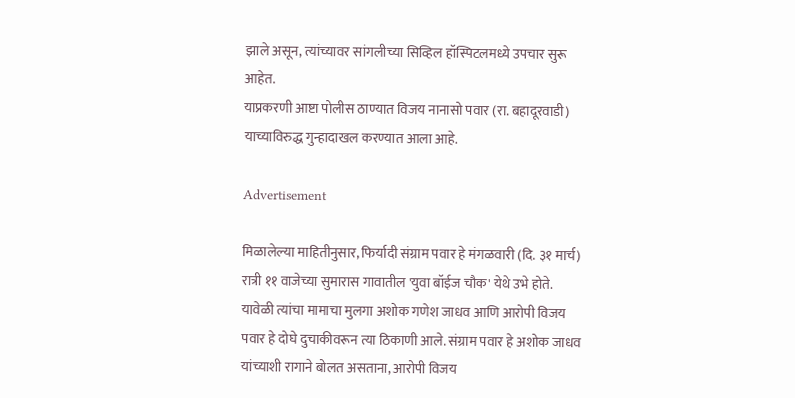झाले असून, त्यांच्यावर सांगलीच्या सिव्हिल हॉस्पिटलमध्ये उपचार सुरू आहेत.
याप्रकरणी आष्टा पोलीस ठाण्यात विजय नानासो पवार (रा. बहादूरवाडी) याच्याविरुद्ध गुन्हादाखल करण्यात आला आहे.

Advertisement

मिळालेल्या माहितीनुसार, फिर्यादी संग्राम पवार हे मंगळवारी (दि. ३१ मार्च) रात्री ११ वाजेच्या सुमारास गावातील 'युवा बॉईज चौक' येथे उभे होते. यावेळी त्यांचा मामाचा मुलगा अशोक गणेश जाधव आणि आरोपी विजय पवार हे दोघे दुचाकीवरून त्या ठिकाणी आले. संग्राम पवार हे अशोक जाधव यांच्याशी रागाने बोलत असताना, आरोपी विजय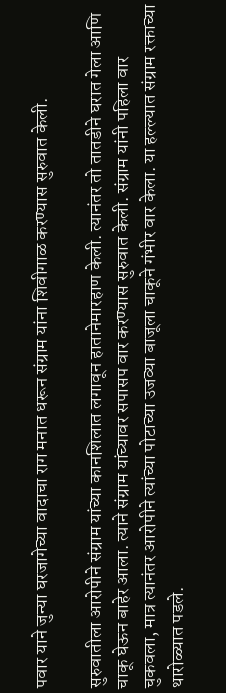पवार याने जुन्या घरजागेच्या वादाचा राग मनात धरून संग्राम यांना शिवीगाळ करण्यास सुरुवात केली.

सुरुवातीला आरोपीने संग्राम यांच्या कानशिलात लगावून हातानेमारहाण केली. त्यानंतर तो तातडीने घरात गेला आणि चाकू घेऊन बाहेर आला. त्याने संग्राम यांच्यावर सपासप वार करण्यास सुरुवात केली. संग्राम यांनी पहिला वार चुकवला, मात्र त्यानंतर आरोपीने त्यांच्या पोटाच्या उजव्या बाजूला चाकूने गंभीर वार केला. या हल्ल्यात संग्राम रक्ताच्या थारोळ्यात पडले.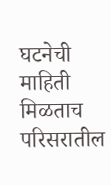घटनेची माहिती मिळताच परिसरातील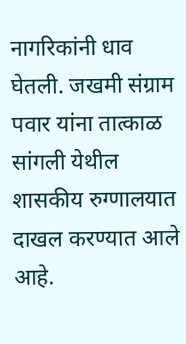नागरिकांनी धाव घेतली. जखमी संग्राम पवार यांना तात्काळ सांगली येथील शासकीय रुग्णालयात दाखल करण्यात आले आहे.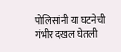पोलिसांनी या घटनेची गंभीर दखल घेतली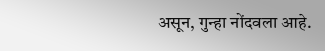असून, गुन्हा नोंदवला आहे.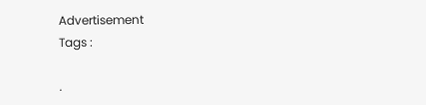Advertisement
Tags :

.